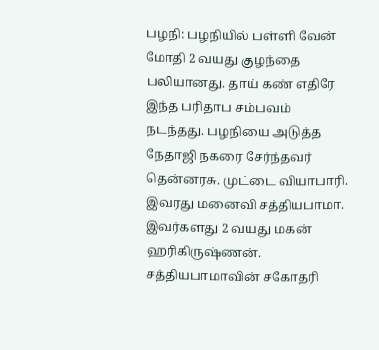பழநி: பழநியில் பள்ளி வேன் மோதி 2 வயது குழந்தை பலியானது. தாய் கண் எதிரே இந்த பரிதாப சம்பவம் நடந்தது. பழநியை அடுத்த நேதாஜி நகரை சேர்ந்தவர் தென்னரசு. முட்டை வியாபாரி. இவரது மனைவி சத்தியபாமா. இவர்களது 2 வயது மகன் ஹரிகிருஷ்ணன். சத்தியபாமாவின் சகோதரி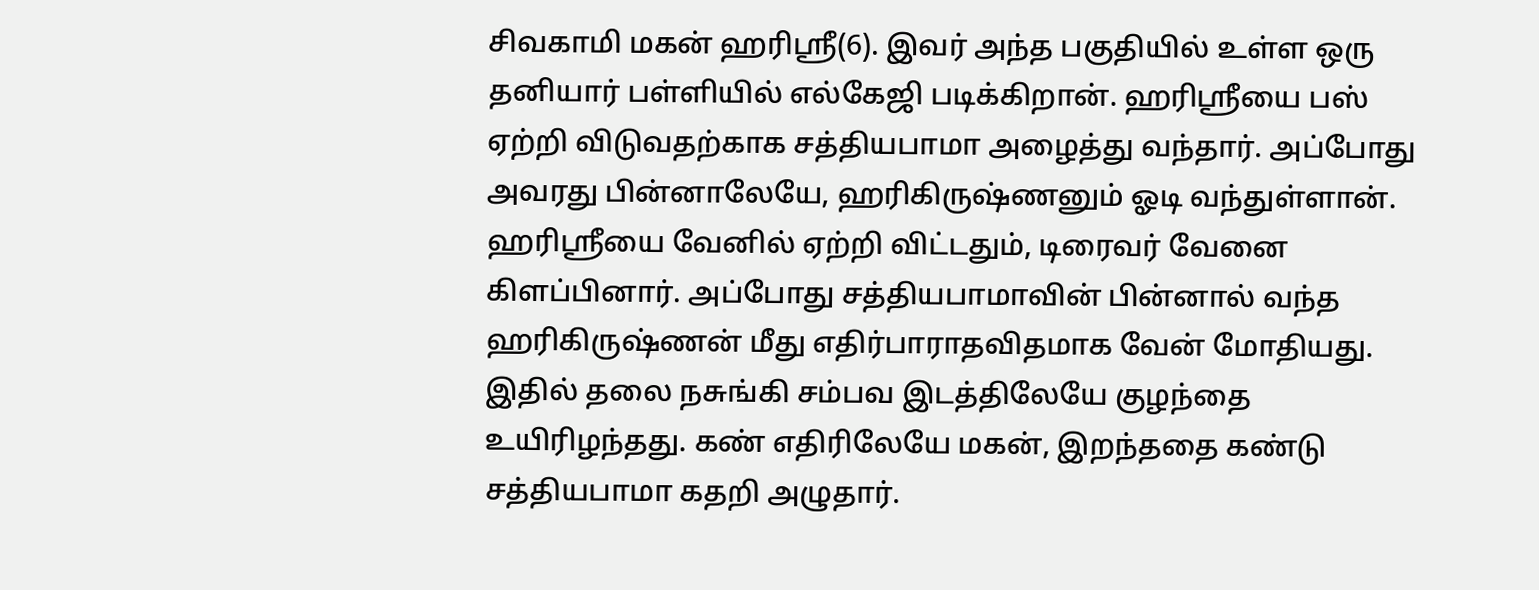சிவகாமி மகன் ஹரிஸ்ரீ(6). இவர் அந்த பகுதியில் உள்ள ஒரு தனியார் பள்ளியில் எல்கேஜி படிக்கிறான். ஹரிஸ்ரீயை பஸ் ஏற்றி விடுவதற்காக சத்தியபாமா அழைத்து வந்தார். அப்போது அவரது பின்னாலேயே, ஹரிகிருஷ்ணனும் ஓடி வந்துள்ளான். ஹரிஸ்ரீயை வேனில் ஏற்றி விட்டதும், டிரைவர் வேனை கிளப்பினார். அப்போது சத்தியபாமாவின் பின்னால் வந்த ஹரிகிருஷ்ணன் மீது எதிர்பாராதவிதமாக வேன் மோதியது. இதில் தலை நசுங்கி சம்பவ இடத்திலேயே குழந்தை உயிரிழந்தது. கண் எதிரிலேயே மகன், இறந்ததை கண்டு சத்தியபாமா கதறி அழுதார்.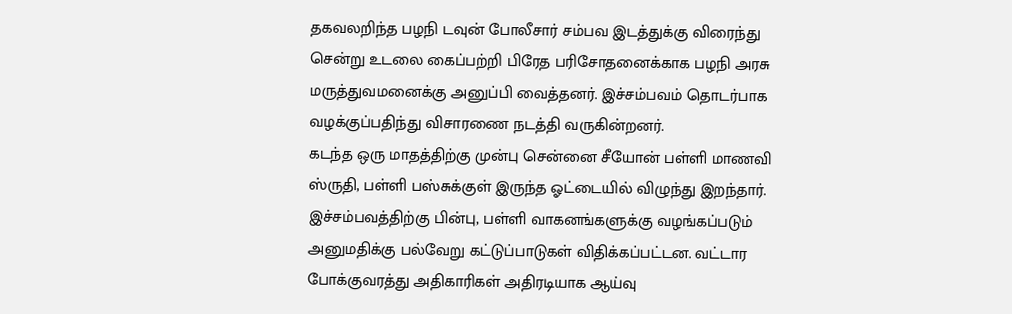தகவலறிந்த பழநி டவுன் போலீசார் சம்பவ இடத்துக்கு விரைந்து சென்று உடலை கைப்பற்றி பிரேத பரிசோதனைக்காக பழநி அரசு மருத்துவமனைக்கு அனுப்பி வைத்தனர். இச்சம்பவம் தொடர்பாக வழக்குப்பதிந்து விசாரணை நடத்தி வருகின்றனர்.
கடந்த ஒரு மாதத்திற்கு முன்பு சென்னை சீயோன் பள்ளி மாணவி ஸ்ருதி, பள்ளி பஸ்சுக்குள் இருந்த ஓட்டையில் விழுந்து இறந்தார். இச்சம்பவத்திற்கு பின்பு, பள்ளி வாகனங்களுக்கு வழங்கப்படும் அனுமதிக்கு பல்வேறு கட்டுப்பாடுகள் விதிக்கப்பட்டன. வட்டார போக்குவரத்து அதிகாரிகள் அதிரடியாக ஆய்வு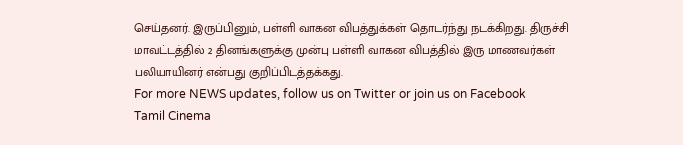செய்தனர். இருப்பினும், பள்ளி வாகன விபத்துக்கள் தொடர்ந்து நடக்கிறது. திருச்சி மாவட்டத்தில் 2 தினங்களுக்கு முன்பு பள்ளி வாகன விபத்தில் இரு மாணவர்கள் பலியாயினர் என்பது குறிப்பிடத்தக்கது.
For more NEWS updates, follow us on Twitter or join us on Facebook
Tamil Cinema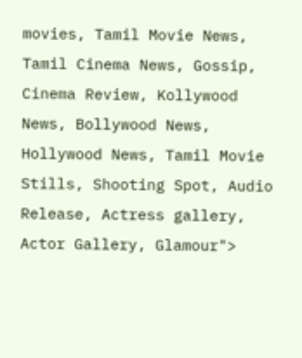movies, Tamil Movie News, Tamil Cinema News, Gossip, Cinema Review, Kollywood News, Bollywood News, Hollywood News, Tamil Movie Stills, Shooting Spot, Audio Release, Actress gallery, Actor Gallery, Glamour">